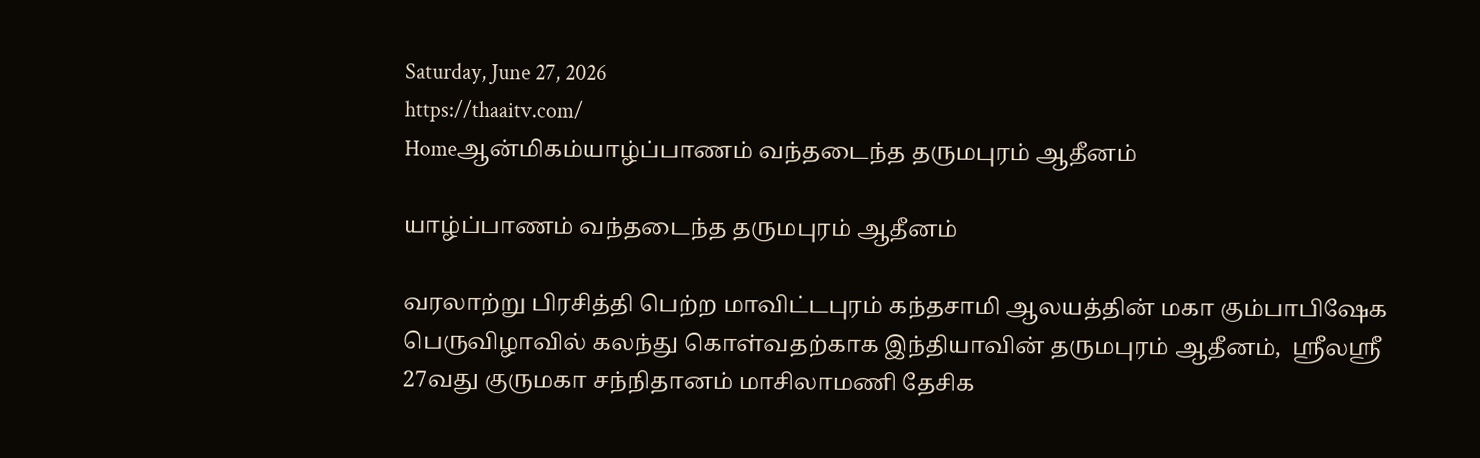Saturday, June 27, 2026
https://thaaitv.com/
Homeஆன்மிகம்யாழ்ப்பாணம் வந்தடைந்த தருமபுரம் ஆதீனம்

யாழ்ப்பாணம் வந்தடைந்த தருமபுரம் ஆதீனம்

வரலாற்று பிரசித்தி பெற்ற மாவிட்டபுரம் கந்தசாமி ஆலயத்தின் மகா கும்பாபிஷேக
பெருவிழாவில் கலந்து கொள்வதற்காக இந்தியாவின் தருமபுரம் ஆதீனம்,  ஶ்ரீலஶ்ரீ
27வது குருமகா சந்நிதானம் மாசிலாமணி தேசிக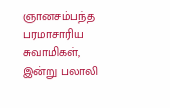ஞானசம்பந்த பரமாசாரிய சுவாமிகள், இன்று பலாலி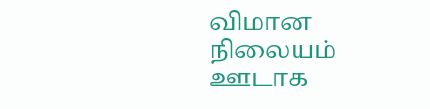விமான நிலையம் ஊடாக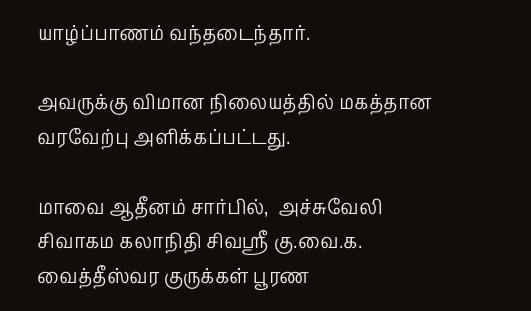யாழ்ப்பாணம் வந்தடைந்தார்.

அவருக்கு விமான நிலையத்தில் மகத்தான வரவேற்பு அளிக்கப்பட்டது.

மாவை ஆதீனம் சார்பில்,  அச்சுவேலி சிவாகம கலாநிதி சிவஸ்ரீ கு.வை.க.
வைத்தீஸ்வர குருக்கள் பூரண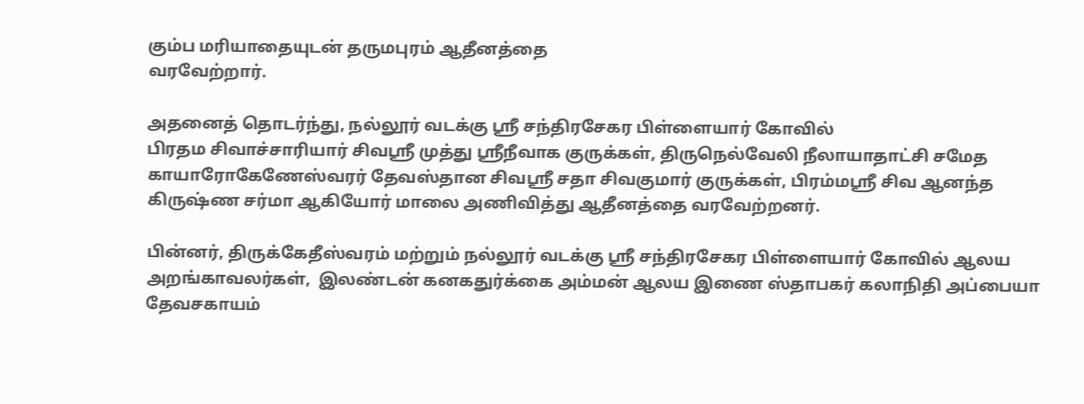கும்ப மரியாதையுடன் தருமபுரம் ஆதீனத்தை
வரவேற்றார்.

அதனைத் தொடர்ந்து, நல்லூர் வடக்கு ஸ்ரீ சந்திரசேகர பிள்ளையார் கோவில்
பிரதம சிவாச்சாரியார் சிவஸ்ரீ முத்து ஸ்ரீநீவாக குருக்கள், திருநெல்வேலி நீலாயாதாட்சி சமேத காயாரோகேணேஸ்வரர் தேவஸ்தான சிவஸ்ரீ சதா சிவகுமார் குருக்கள், பிரம்மஸ்ரீ சிவ ஆனந்த கிருஷ்ண சர்மா ஆகியோர் மாலை அணிவித்து ஆதீனத்தை வரவேற்றனர்.

பின்னர், திருக்கேதீஸ்வரம் மற்றும் நல்லூர் வடக்கு ஸ்ரீ சந்திரசேகர பிள்ளையார் கோவில் ஆலய அறங்காவலர்கள்,  இலண்டன் கனகதுர்க்கை அம்மன் ஆலய இணை ஸ்தாபகர் கலாநிதி அப்பையா தேவசகாயம்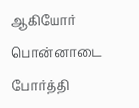ஆகியோர் பொன்னாடை போர்த்தி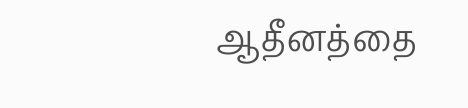ஆதீனத்தை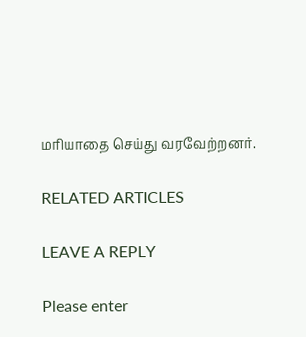மரியாதை செய்து வரவேற்றனர்.

RELATED ARTICLES

LEAVE A REPLY

Please enter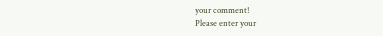your comment!
Please enter your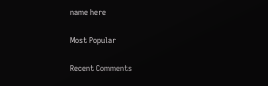name here

Most Popular

Recent Comments